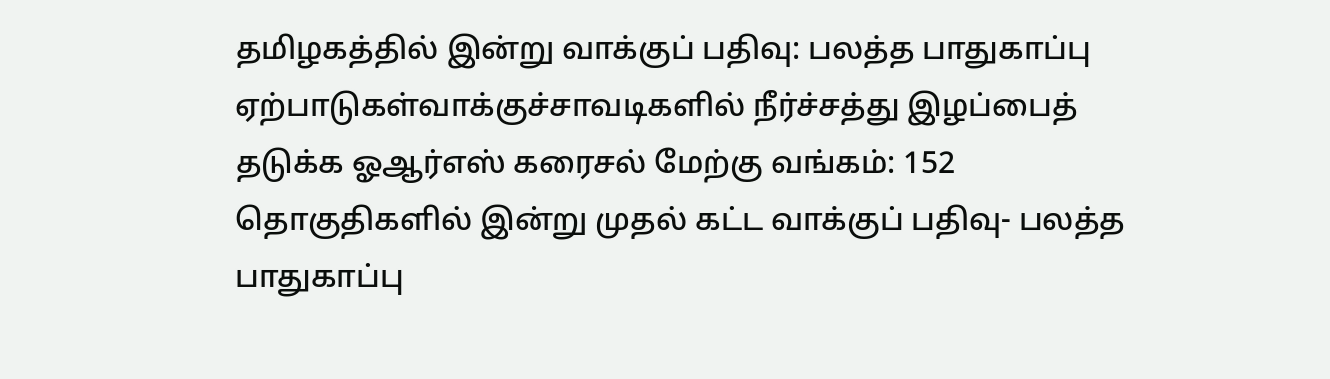தமிழகத்தில் இன்று வாக்குப் பதிவு: பலத்த பாதுகாப்பு ஏற்பாடுகள்வாக்குச்சாவடிகளில் நீர்ச்சத்து இழப்பைத் தடுக்க ஓஆர்எஸ் கரைசல் மேற்கு வங்கம்: 152 தொகுதிகளில் இன்று முதல் கட்ட வாக்குப் பதிவு- பலத்த பாதுகாப்பு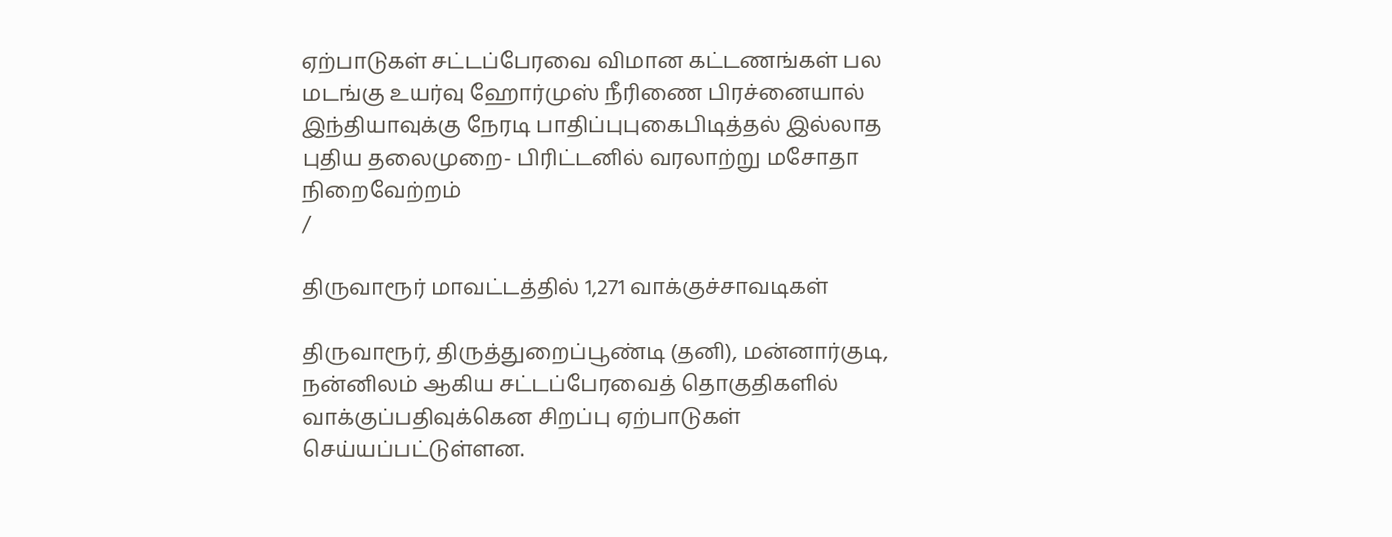ஏற்பாடுகள் சட்டப்பேரவை விமான கட்டணங்கள் பல மடங்கு உயர்வு ஹோர்முஸ் நீரிணை பிரச்னையால் இந்தியாவுக்கு நேரடி பாதிப்புபுகைபிடித்தல் இல்லாத புதிய தலைமுறை- பிரிட்டனில் வரலாற்று மசோதா நிறைவேற்றம்
/

திருவாரூர் மாவட்டத்தில் 1,271 வாக்குச்சாவடிகள்

திருவாரூர், திருத்துறைப்பூண்டி (தனி), மன்னார்குடி, நன்னிலம் ஆகிய சட்டப்பேரவைத் தொகுதிகளில் வாக்குப்பதிவுக்கென சிறப்பு ஏற்பாடுகள் செய்யப்பட்டுள்ளன.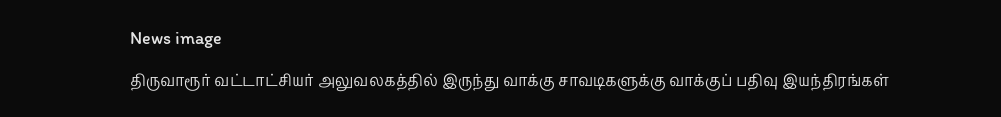News image

திருவாரூர் வட்டாட்சியர் அலுவலகத்தில் இருந்து வாக்கு சாவடிகளுக்கு வாக்குப் பதிவு இயந்திரங்கள்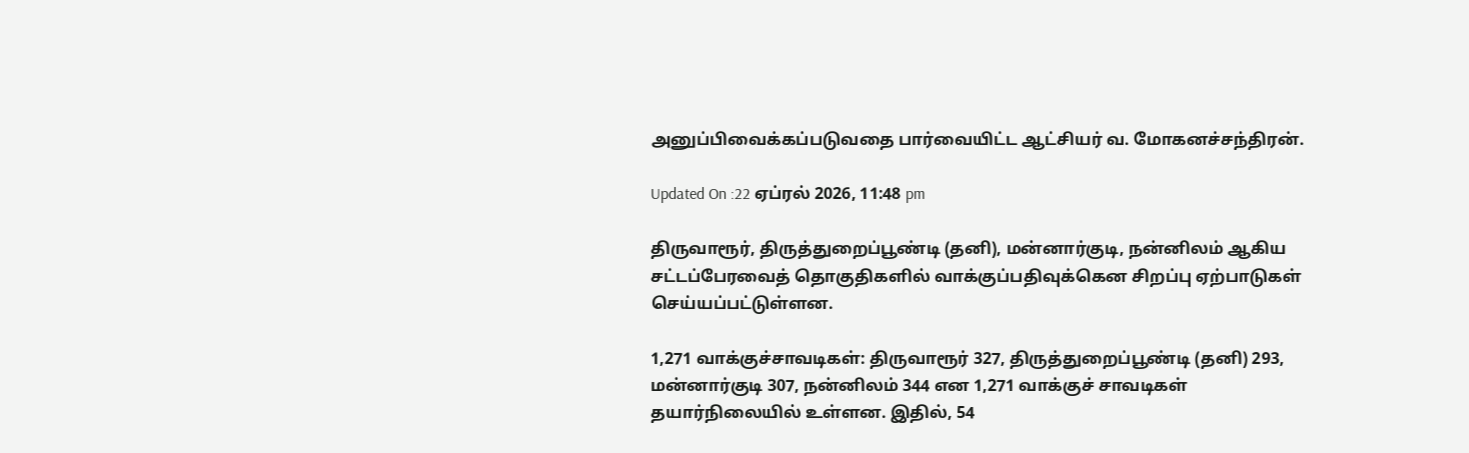அனுப்பிவைக்கப்படுவதை பார்வையிட்ட ஆட்சியர் வ. மோகனச்சந்திரன்.

Updated On :22 ஏப்ரல் 2026, 11:48 pm

திருவாரூர், திருத்துறைப்பூண்டி (தனி), மன்னார்குடி, நன்னிலம் ஆகிய சட்டப்பேரவைத் தொகுதிகளில் வாக்குப்பதிவுக்கென சிறப்பு ஏற்பாடுகள் செய்யப்பட்டுள்ளன.

1,271 வாக்குச்சாவடிகள்: திருவாரூர் 327, திருத்துறைப்பூண்டி (தனி) 293, மன்னார்குடி 307, நன்னிலம் 344 என 1,271 வாக்குச் சாவடிகள் தயார்நிலையில் உள்ளன. இதில், 54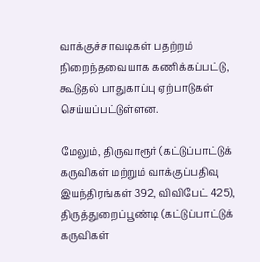வாக்குச்சாவடிகள் பதற்றம் நிறைந்தவையாக கணிக்கப்பட்டு, கூடுதல் பாதுகாப்பு ஏற்பாடுகள் செய்யப்பட்டுள்ளன.

மேலும், திருவாரூர் (கட்டுப்பாட்டுக் கருவிகள் மற்றும் வாக்குப்பதிவு இயந்திரங்கள் 392, விவிபேட் 425), திருத்துறைப்பூண்டி (கட்டுப்பாட்டுக் கருவிகள்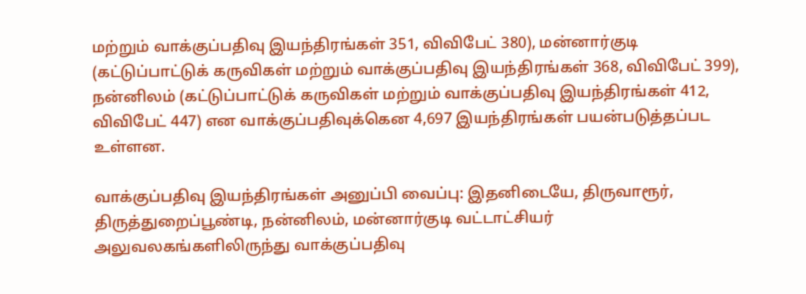மற்றும் வாக்குப்பதிவு இயந்திரங்கள் 351, விவிபேட் 380), மன்னார்குடி (கட்டுப்பாட்டுக் கருவிகள் மற்றும் வாக்குப்பதிவு இயந்திரங்கள் 368, விவிபேட் 399), நன்னிலம் (கட்டுப்பாட்டுக் கருவிகள் மற்றும் வாக்குப்பதிவு இயந்திரங்கள் 412, விவிபேட் 447) என வாக்குப்பதிவுக்கென 4,697 இயந்திரங்கள் பயன்படுத்தப்பட உள்ளன.

வாக்குப்பதிவு இயந்திரங்கள் அனுப்பி வைப்பு: இதனிடையே, திருவாரூர், திருத்துறைப்பூண்டி, நன்னிலம், மன்னார்குடி வட்டாட்சியர் அலுவலகங்களிலிருந்து வாக்குப்பதிவு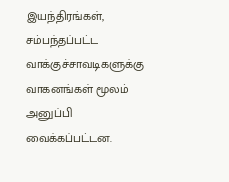இயந்திரங்கள், சம்பந்தப்பட்ட வாக்குச்சாவடிகளுக்கு வாகனங்கள் மூலம் அனுப்பி வைக்கப்பட்டன.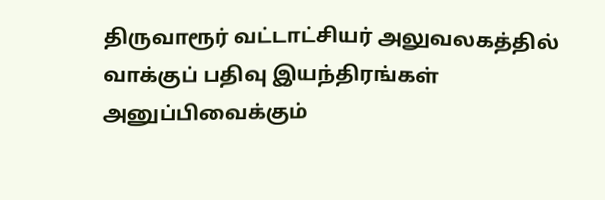திருவாரூர் வட்டாட்சியர் அலுவலகத்தில் வாக்குப் பதிவு இயந்திரங்கள் அனுப்பிவைக்கும்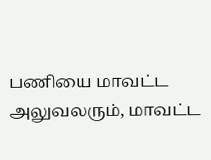பணியை மாவட்ட அலுவலரும், மாவட்ட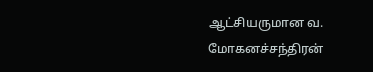ஆட்சியருமான வ. மோகனச்சந்திரன்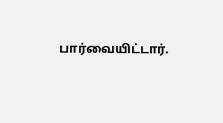பார்வையிட்டார்.